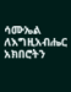ሳሙኤል ለእግዚአብሔር አክበሮትን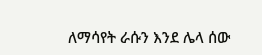ለማሳየት ራሱን እንደ ሌላ ሰው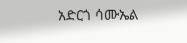አድርጎ ሳሙኤል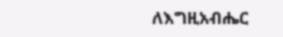ለእግዚአብሔር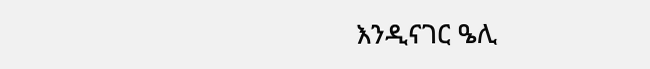እንዲናገር ዔሊ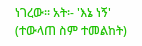ነገረው፡፡ አት፡- 'እኔ ነኝ' (ተውላጠ ስም ተመልከት)